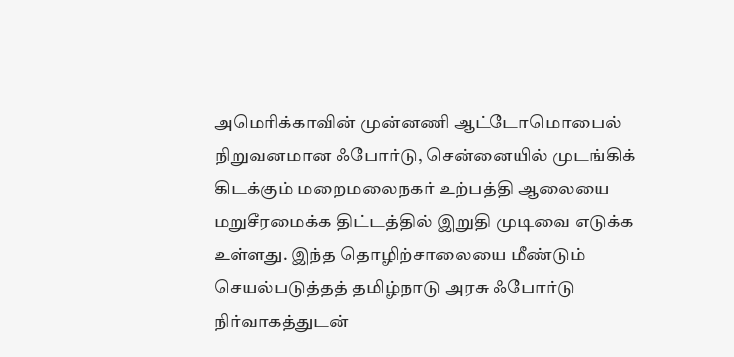அமெரிக்காவின் முன்னணி ஆட்டோமொபைல் நிறுவனமான ஃபோர்டு, சென்னையில் முடங்கிக் கிடக்கும் மறைமலைநகர் உற்பத்தி ஆலையை மறுசீரமைக்க திட்டத்தில் இறுதி முடிவை எடுக்க உள்ளது. இந்த தொழிற்சாலையை மீண்டும் செயல்படுத்தத் தமிழ்நாடு அரசு ஃபோர்டு நிர்வாகத்துடன்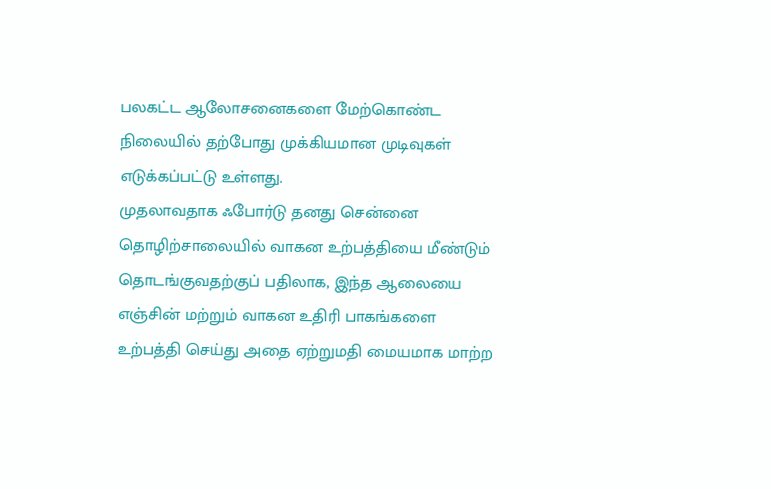பலகட்ட ஆலோசனைகளை மேற்கொண்ட நிலையில் தற்போது முக்கியமான முடிவுகள் எடுக்கப்பட்டு உள்ளது.
முதலாவதாக ஃபோர்டு தனது சென்னை தொழிற்சாலையில் வாகன உற்பத்தியை மீண்டும் தொடங்குவதற்குப் பதிலாக, இந்த ஆலையை எஞ்சின் மற்றும் வாகன உதிரி பாகங்களை உற்பத்தி செய்து அதை ஏற்றுமதி மையமாக மாற்ற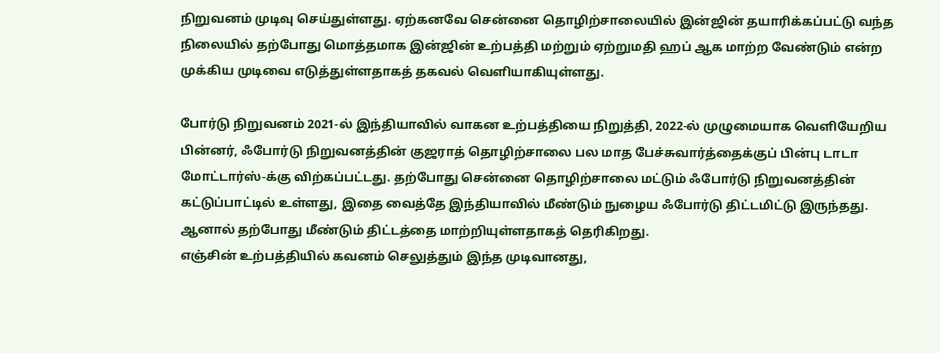நிறுவனம் முடிவு செய்துள்ளது. ஏற்கனவே சென்னை தொழிற்சாலையில் இன்ஜின் தயாரிக்கப்பட்டு வந்த நிலையில் தற்போது மொத்தமாக இன்ஜின் உற்பத்தி மற்றும் ஏற்றுமதி ஹப் ஆக மாற்ற வேண்டும் என்ற முக்கிய முடிவை எடுத்துள்ளதாகத் தகவல் வெளியாகியுள்ளது.

போர்டு நிறுவனம் 2021-ல் இந்தியாவில் வாகன உற்பத்தியை நிறுத்தி, 2022-ல் முழுமையாக வெளியேறிய பின்னர், ஃபோர்டு நிறுவனத்தின் குஜராத் தொழிற்சாலை பல மாத பேச்சுவார்த்தைக்குப் பின்பு டாடா மோட்டார்ஸ்-க்கு விற்கப்பட்டது. தற்போது சென்னை தொழிற்சாலை மட்டும் ஃபோர்டு நிறுவனத்தின் கட்டுப்பாட்டில் உள்ளது, இதை வைத்தே இந்தியாவில் மீண்டும் நுழைய ஃபோர்டு திட்டமிட்டு இருந்தது. ஆனால் தற்போது மீண்டும் திட்டத்தை மாற்றியுள்ளதாகத் தெரிகிறது.
எஞ்சின் உற்பத்தியில் கவனம் செலுத்தும் இந்த முடிவானது,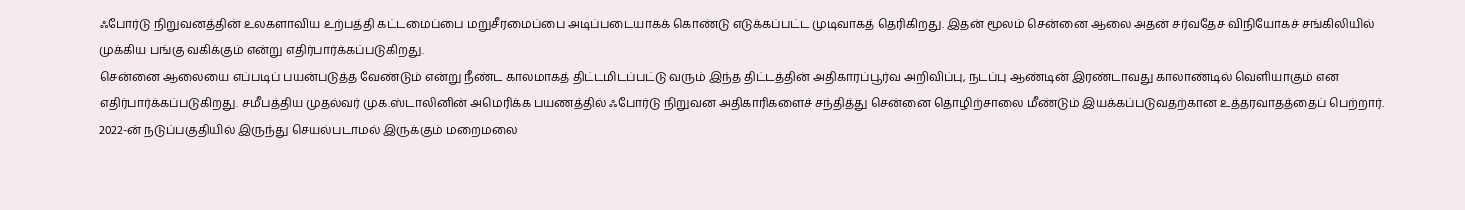ஃபோர்டு நிறுவனத்தின் உலகளாவிய உற்பத்தி கட்டமைப்பை மறுசீரமைப்பை அடிப்படையாகக் கொண்டு எடுக்கப்பட்ட முடிவாகத் தெரிகிறது. இதன் மூலம் சென்னை ஆலை அதன் சர்வதேச விநியோகச் சங்கிலியில் முக்கிய பங்கு வகிக்கும் என்று எதிர்பார்க்கப்படுகிறது.
சென்னை ஆலையை எப்படிப் பயன்படுத்த வேண்டும் என்று நீண்ட காலமாகத் திட்டமிடப்பட்டு வரும் இந்த திட்டத்தின் அதிகாரப்பூர்வ அறிவிப்பு, நடப்பு ஆண்டின் இரண்டாவது காலாண்டில் வெளியாகும் என எதிர்பார்க்கப்படுகிறது. சமீபத்திய முதல்வர் முக.ஸ்டாலினின் அமெரிக்க பயணத்தில் ஃபோர்டு நிறுவன அதிகாரிகளைச் சந்தித்து சென்னை தொழிற்சாலை மீண்டும் இயக்கப்படுவதற்கான உத்தரவாதத்தைப் பெற்றார்.
2022-ன் நடுப்பகுதியில் இருந்து செயல்படாமல் இருக்கும் மறைமலை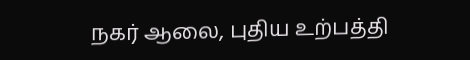நகர் ஆலை, புதிய உற்பத்தி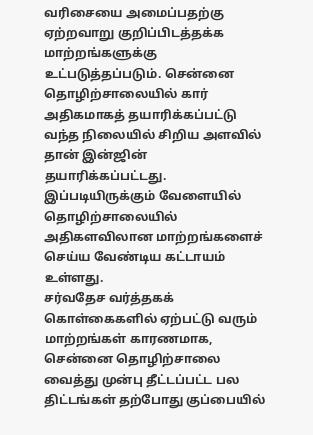வரிசையை அமைப்பதற்கு ஏற்றவாறு குறிப்பிடத்தக்க மாற்றங்களுக்கு உட்படுத்தப்படும். சென்னை தொழிற்சாலையில் கார் அதிகமாகத் தயாரிக்கப்பட்டு வந்த நிலையில் சிறிய அளவில் தான் இன்ஜின் தயாரிக்கப்பட்டது. இப்படியிருக்கும் வேளையில் தொழிற்சாலையில் அதிகளவிலான மாற்றங்களைச் செய்ய வேண்டிய கட்டாயம் உள்ளது.
சர்வதேச வர்த்தகக் கொள்கைகளில் ஏற்பட்டு வரும் மாற்றங்கள் காரணமாக, சென்னை தொழிற்சாலை வைத்து முன்பு தீட்டப்பட்ட பல திட்டங்கள் தற்போது குப்பையில்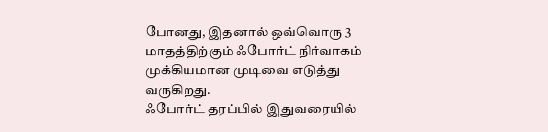போனது, இதனால் ஒவ்வொரு 3 மாதத்திற்கும் ஃபோர்ட் நிர்வாகம் முக்கியமான முடிவை எடுத்து வருகிறது.
ஃபோர்ட் தரப்பில் இதுவரையில்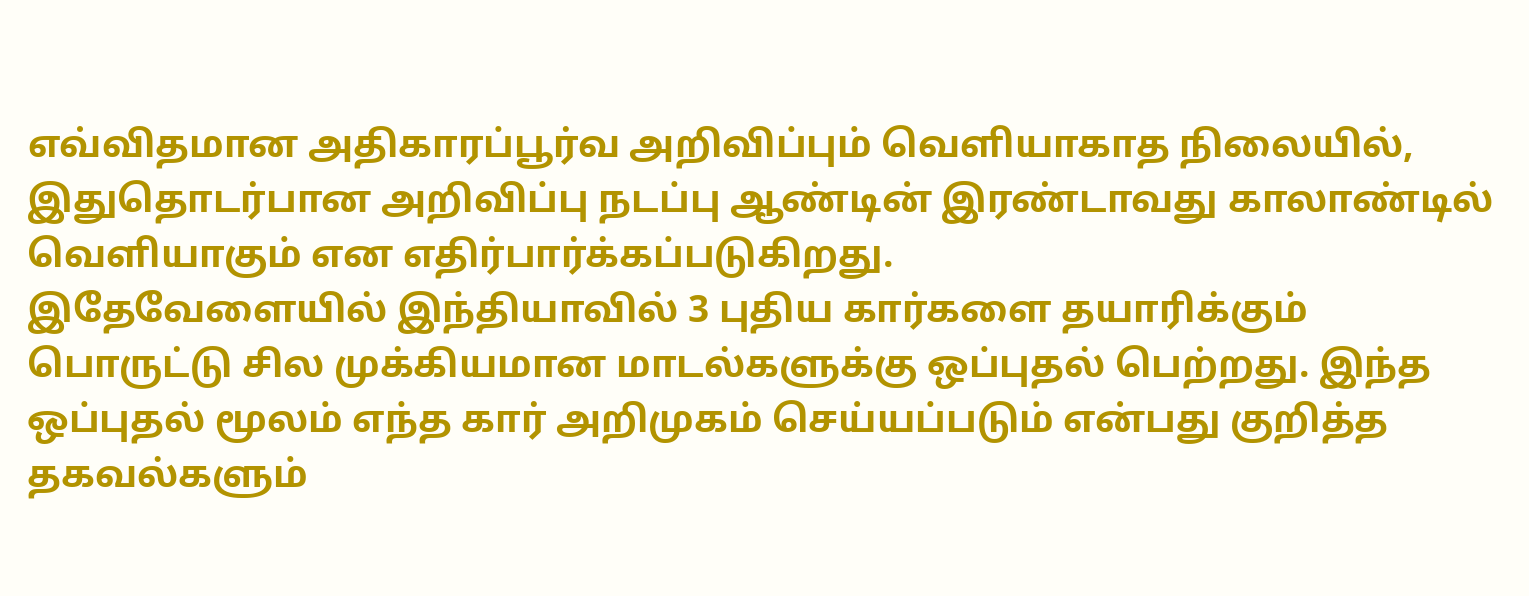எவ்விதமான அதிகாரப்பூர்வ அறிவிப்பும் வெளியாகாத நிலையில், இதுதொடர்பான அறிவிப்பு நடப்பு ஆண்டின் இரண்டாவது காலாண்டில் வெளியாகும் என எதிர்பார்க்கப்படுகிறது.
இதேவேளையில் இந்தியாவில் 3 புதிய கார்களை தயாரிக்கும் பொருட்டு சில முக்கியமான மாடல்களுக்கு ஒப்புதல் பெற்றது. இந்த ஒப்புதல் மூலம் எந்த கார் அறிமுகம் செய்யப்படும் என்பது குறித்த தகவல்களும்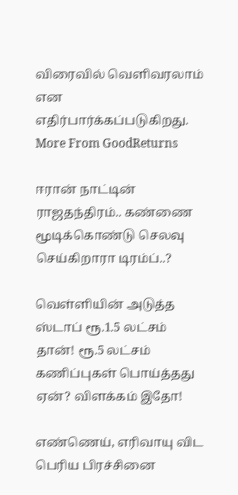விரைவில் வெளிவரலாம் என எதிர்பார்க்கப்படுகிறது.
More From GoodReturns

ஈரான் நாட்டின் ராஜதந்திரம்.. கண்ணை மூடிக்கொண்டு செலவு செய்கிறாரா டிரம்ப்..?

வெள்ளியின் அடுத்த ஸ்டாப் ரூ.1.5 லட்சம் தான்! ரூ.5 லட்சம் கணிப்புகள் பொய்த்தது ஏன்? விளக்கம் இதோ!

எண்ணெய், எரிவாயு விட பெரிய பிரச்சினை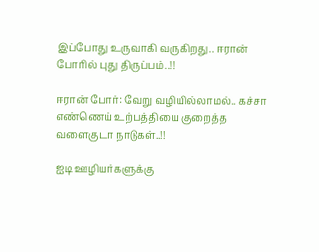இப்போது உருவாகி வருகிறது.. ஈரான் போரில் புது திருப்பம்..!!

ஈரான் போர்: வேறு வழியில்லாமல்.. கச்சா எண்ணெய் உற்பத்தியை குறைத்த வளைகுடா நாடுகள்..!!

ஐடி ஊழியர்களுக்கு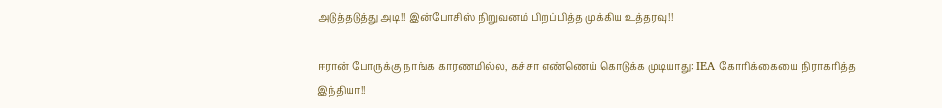அடுத்தடுத்து அடி!! இன்போசிஸ் நிறுவனம் பிறப்பித்த முக்கிய உத்தரவு!!

ஈரான் போருக்கு நாங்க காரணமில்ல, கச்சா எண்ணெய் கொடுக்க முடியாது: IEA கோரிக்கையை நிராகரித்த இந்தியா!!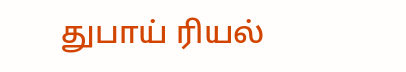துபாய் ரியல்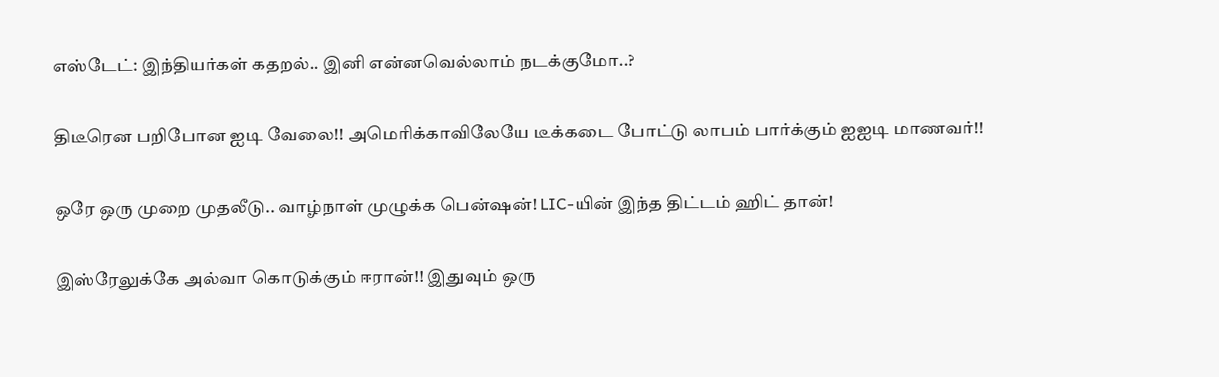எஸ்டேட்: இந்தியர்கள் கதறல்.. இனி என்னவெல்லாம் நடக்குமோ..?

திடீரென பறிபோன ஐடி வேலை!! அமெரிக்காவிலேயே டீக்கடை போட்டு லாபம் பார்க்கும் ஐஐடி மாணவர்!!

ஒரே ஒரு முறை முதலீடு.. வாழ்நாள் முழுக்க பென்ஷன்! LIC-யின் இந்த திட்டம் ஹிட் தான்!

இஸ்ரேலுக்கே அல்வா கொடுக்கும் ஈரான்!! இதுவும் ஒரு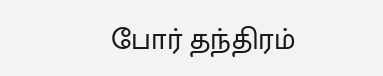போர் தந்திரம்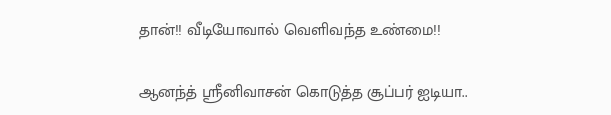தான்!! வீடியோவால் வெளிவந்த உண்மை!!

ஆனந்த் ஸ்ரீனிவாசன் கொடுத்த சூப்பர் ஐடியா..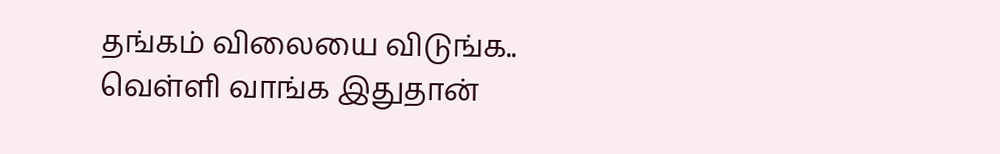தங்கம் விலையை விடுங்க.. வெள்ளி வாங்க இதுதான்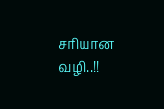சரியான வழி..!!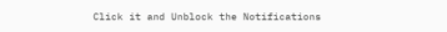Click it and Unblock the Notifications